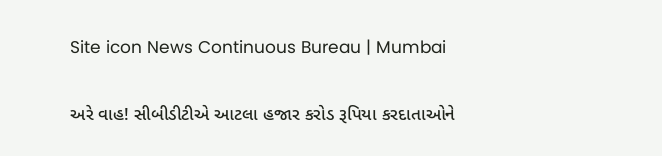Site icon News Continuous Bureau | Mumbai

અરે વાહ! સીબીડીટીએ આટલા હજાર કરોડ રૂપિયા કરદાતાઓને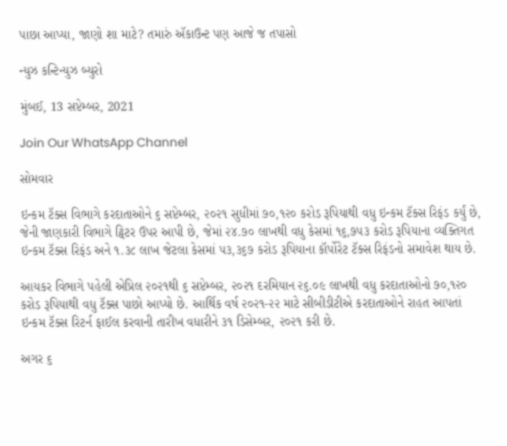પાછા આપ્યા, જાણો શા માટે? તમારું ઍકાઉન્ટ પણ આજે જ તપાસો

ન્યુઝ કન્ટિન્યુઝ બ્યુરો

મુંબઈ, 13 સપ્ટેમ્બર, 2021

Join Our WhatsApp Channel

સોમવાર

ઇન્કમ ટૅક્સ વિભાગે કરદાતાઓને ૬ સપ્ટેમ્બર, ૨૦૨૧ સુધીમાં ૭૦,૧૨૦ કરોડ રૂપિયાથી વધુ ઇન્કમ ટૅક્સ રિફંડ કર્યું છે, જેની જાણકારી વિભાગે ટ્વિટર ઉપર આપી છે, જેમાં ૨૪.૭૦ લાખથી વધુ કેસમાં ૧૬,૭૫૩ કરોડ રૂપિયાના વ્યક્તિગત ઇન્કમ ટૅક્સ રિફંડ અને ૧.૩૮ લાખ જેટલા કેસમાં ૫૩,૩૬૭ કરોડ રૂપિયાના કૉર્પોરેટ ટૅક્સ રિફંડનો સમાવેશ થાય છે.

આયકર વિભાગે પહેલી એપ્રિલ ૨૦૨૧થી ૬ સપ્ટેમ્બર, ૨૦૨૧ દરમિયાન ૨૬.૦૯ લાખથી વધુ કરદાતાઓનો ૭૦,૧૨૦ કરોડ રૂપિયાથી વધુ ટૅક્સ પાછો આપ્યો છે. આર્થિક વર્ષ ૨૦૨૧-૨૨ માટે સીબીડીટીએ કરદાતાઓને રાહત આપતાં ઇન્કમ ટૅક્સ રિટર્ન ફાઈલ કરવાની તારીખ વધારીને ૩૧ ડિસેમ્બર, ૨૦૨૧ કરી છે.

અગર ૬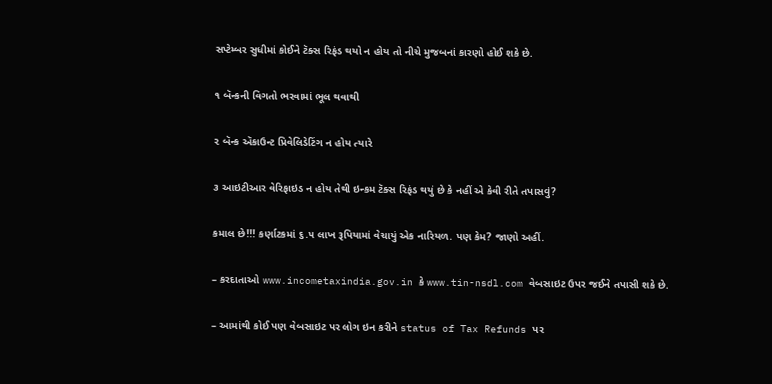સપ્ટેમ્બર સુધીમાં કોઈને ટૅક્સ રિફંડ થયો ન હોય તો નીચે મુજબનાં કારણો હોઈ શકે છે.

૧ બૅન્કની વિગતો ભરવામાં ભૂલ થવાથી

૨ બૅન્ક ઍકાઉન્ટ પ્રિવેલિડેટિંગ ન હોય ત્યારે

૩ આઇટીઆર વેરિફાઇડ ન હોય તેથી ઇન્કમ ટૅક્સ રિફંડ થયું છે કે નહીં એ કેવી રીતે તપાસવું?

કમાલ છે!!! કર્ણાટકમાં ૬.૫ લાખ રૂપિયામાં વેચાયું એક નારિયળ. પણ કેમ? જાણો અહીં.

– કરદાતાઓ www.incometaxindia.gov.in કે www.tin-nsdl.com વેબસાઇટ ઉપર જઈને તપાસી શકે છે.

– આમાંથી કોઈ પણ વેબસાઇટ પર લોગ ઇન કરીને status of Tax Refunds પર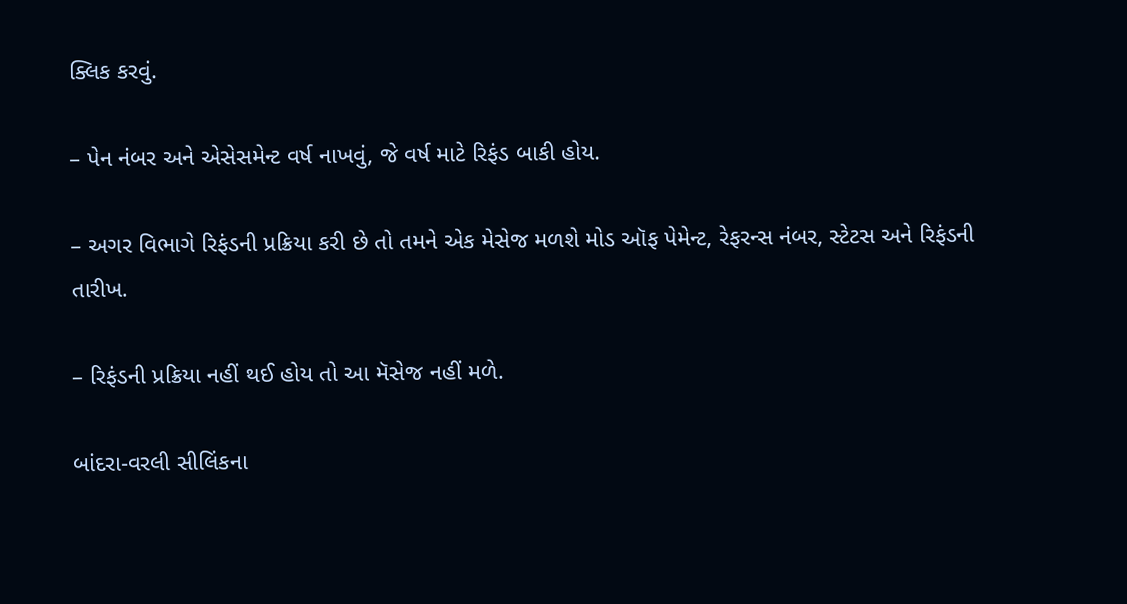ક્લિક કરવું.

– પેન નંબર અને એસેસમેન્ટ વર્ષ નાખવું, જે વર્ષ માટે રિફંડ બાકી હોય.

– અગર વિભાગે રિફંડની પ્રક્રિયા કરી છે તો તમને એક મેસેજ મળશે મોડ ઑફ પેમેન્ટ, રેફરન્સ નંબર, સ્ટેટસ અને રિફંડની તારીખ.

– રિફંડની પ્રક્રિયા નહીં થઈ હોય તો આ મૅસેજ નહીં મળે.

બાંદરા-વરલી સીલિંકના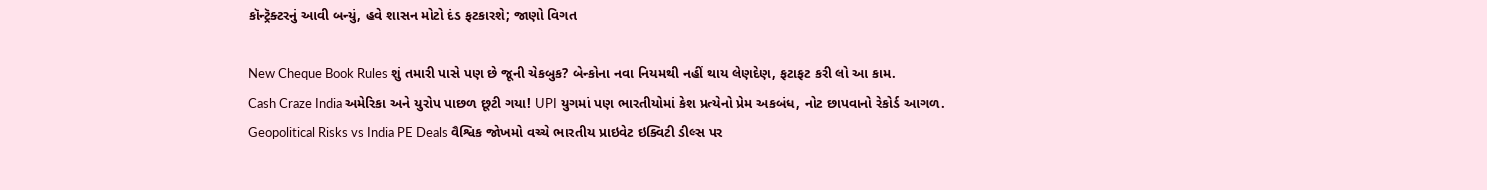કૉન્ટ્રૅક્ટરનું આવી બન્યું, હવે શાસન મોટો દંડ ફટકારશે; જાણો વિગત

New Cheque Book Rules શું તમારી પાસે પણ છે જૂની ચેકબુક? બેન્કોના નવા નિયમથી નહીં થાય લેણદેણ, ફટાફટ કરી લો આ કામ.
Cash Craze India અમેરિકા અને યુરોપ પાછળ છૂટી ગયા! UPI યુગમાં પણ ભારતીયોમાં કેશ પ્રત્યેનો પ્રેમ અકબંધ, નોટ છાપવાનો રેકોર્ડ આગળ.
Geopolitical Risks vs India PE Deals વૈશ્વિક જોખમો વચ્ચે ભારતીય પ્રાઇવેટ ઇક્વિટી ડીલ્સ પર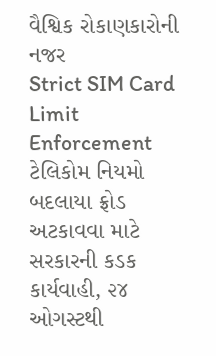વૈશ્વિક રોકાણકારોની નજર
Strict SIM Card Limit Enforcement ટેલિકોમ નિયમો બદલાયા ફ્રોડ અટકાવવા માટે સરકારની કડક કાર્યવાહી, ૨૪ ઓગસ્ટથી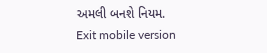અમલી બનશે નિયમ.
Exit mobile version